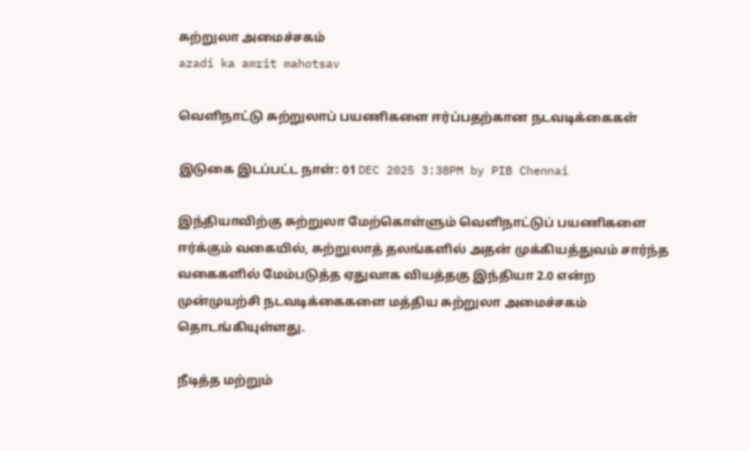சுற்றுலா அமைச்சகம்
azadi ka amrit mahotsav

வெளிநாட்டு சுற்றுலாப் பயணிகளை ஈர்ப்பதற்கான நடவடிக்கைகள்

இடுகை இடப்பட்ட நாள்: 01 DEC 2025 3:38PM by PIB Chennai

இந்தியாவிற்கு சுற்றுலா மேற்கொள்ளும் வெளிநாட்டுப் பயணிகளை ஈர்க்கும் வகையில், சுற்றுலாத் தலங்களில் அதன் முக்கியத்துவம் சார்ந்த வகைகளில் மேம்படுத்த ஏதுவாக வியத்தகு இந்தியா 2.0 என்ற முன்முயற்சி நடவடிக்கைகளை மத்திய சுற்றுலா அமைச்சகம் தொடங்கியுள்ளது.

நீடித்த மற்றும்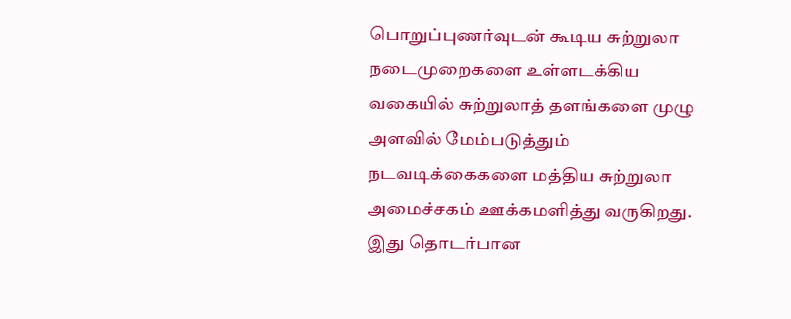பொறுப்புணர்வுடன் கூடிய சுற்றுலா நடைமுறைகளை உள்ளடக்கிய வகையில் சுற்றுலாத் தளங்களை முழு அளவில் மேம்படுத்தும் நடவடிக்கைகளை மத்திய சுற்றுலா அமைச்சகம் ஊக்கமளித்து வருகிறது. இது தொடர்பான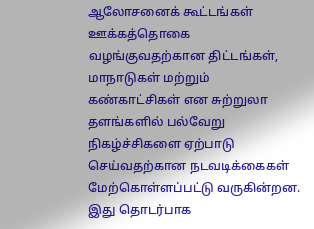ஆலோசனைக் கூட்டங்கள் ஊக்கத்தொகை வழங்குவதற்கான திட்டங்கள், மாநாடுகள் மற்றும் கண்காட்சிகள் என சுற்றுலா தளங்களில் பல்வேறு நிகழ்ச்சிகளை ஏற்பாடு செய்வதற்கான நடவடிக்கைகள் மேற்கொள்ளப்பட்டு வருகின்றன. இது தொடர்பாக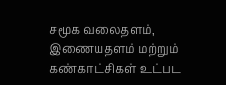சமூக வலைதளம், இணையதளம் மற்றும் கண்காட்சிகள் உட்பட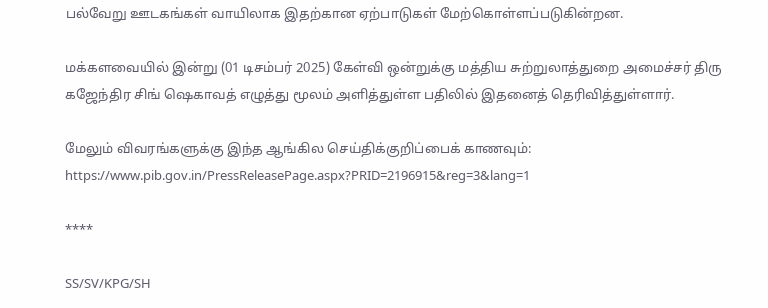பல்வேறு ஊடகங்கள் வாயிலாக இதற்கான ஏற்பாடுகள் மேற்கொள்ளப்படுகின்றன.

மக்களவையில் இன்று (01 டிசம்பர் 2025) கேள்வி ஒன்றுக்கு மத்திய சுற்றுலாத்துறை அமைச்சர் திரு கஜேந்திர சிங் ஷெகாவத் எழுத்து மூலம் அளித்துள்ள பதிலில் இதனைத் தெரிவித்துள்ளார்.

மேலும் விவரங்களுக்கு இந்த ஆங்கில செய்திக்குறிப்பைக் காணவும்: https://www.pib.gov.in/PressReleasePage.aspx?PRID=2196915&reg=3&lang=1

****

SS/SV/KPG/SH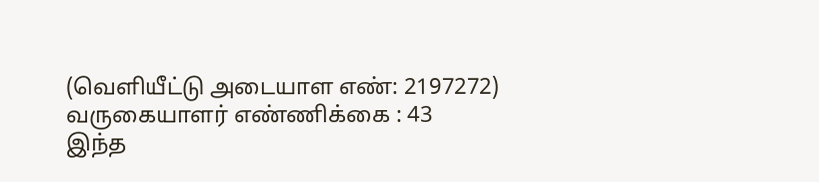(வெளியீட்டு அடையாள எண்: 2197272) வருகையாளர் எண்ணிக்கை : 43
இந்த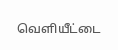வெளியீட்டை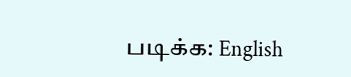படிக்க: English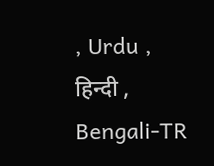, Urdu , हिन्दी , Bengali-TR